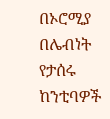በኦሮሚያ በሌብነት የታሰሩ ከንቲባዎች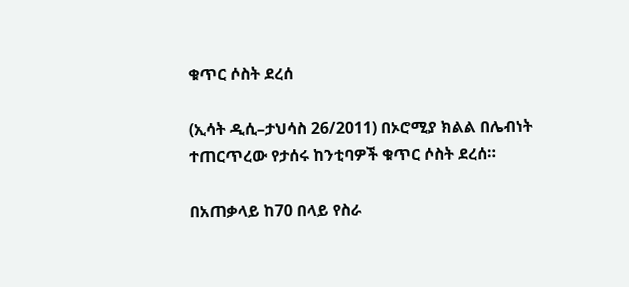ቁጥር ሶስት ደረሰ

(ኢሳት ዲሲ–ታህሳስ 26/2011) በኦሮሚያ ክልል በሌብነት ተጠርጥረው የታሰሩ ከንቲባዎች ቁጥር ሶስት ደረሰ።

በአጠቃላይ ከ70 በላይ የስራ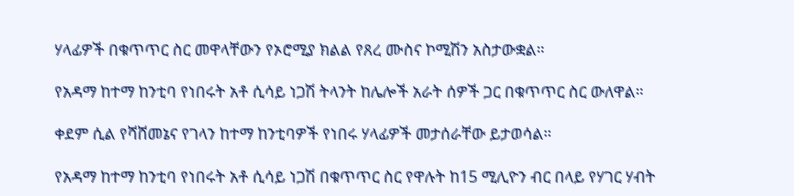ሃላፊዎች በቁጥጥር ስር መዋላቸውን የኦሮሚያ ክልል የጸረ ሙስና ኮሚሽን አስታውቋል።

የአዳማ ከተማ ከንቲባ የነበሩት አቶ ሲሳይ ነጋሽ ትላንት ከሌሎች አራት ሰዎች ጋር በቁጥጥር ስር ውለዋል።

ቀደም ሲል የሻሸመኔና የገላን ከተማ ከንቲባዎች የነበሩ ሃላፊዎች መታሰራቸው ይታወሳል።

የአዳማ ከተማ ከንቲባ የነበሩት አቶ ሲሳይ ነጋሽ በቁጥጥር ስር የዋሉት ከ15 ሚሊዮን ብር በላይ የሃገር ሃብት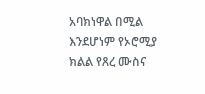አባክነዋል በሚል እንደሆነም የኦሮሚያ ክልል የጸረ ሙስና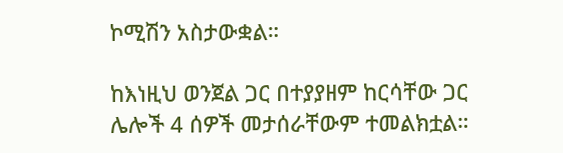ኮሚሽን አስታውቋል።

ከእነዚህ ወንጀል ጋር በተያያዘም ከርሳቸው ጋር ሌሎች 4 ሰዎች መታሰራቸውም ተመልክቷል።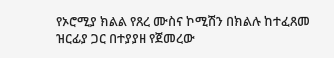የኦሮሚያ ክልል የጸረ ሙስና ኮሚሽን በክልሉ ከተፈጸመ ዝርፊያ ጋር በተያያዘ የጀመረው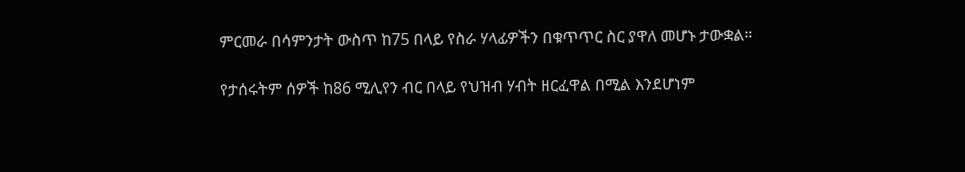ምርመራ በሳምንታት ውስጥ ከ75 በላይ የስራ ሃላፊዎችን በቁጥጥር ስር ያዋለ መሆኑ ታውቋል።

የታሰሩትም ሰዎች ከ86 ሚሊየን ብር በላይ የህዝብ ሃብት ዘርፈዋል በሚል እንደሆነም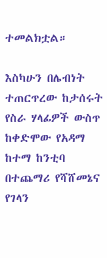ተመልክቷል።

እስካሁን በሌብነት ተጠርጥረው ከታሰሩት የስራ ሃላፊዎች ውስጥ ከቀድሞው የአዳማ ከተማ ከንቲባ በተጨማሪ የሻሸመኔና የገላን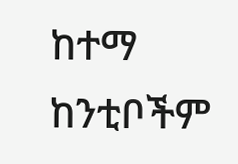ከተማ ከንቲቦችም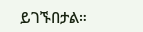ይገኙበታል።